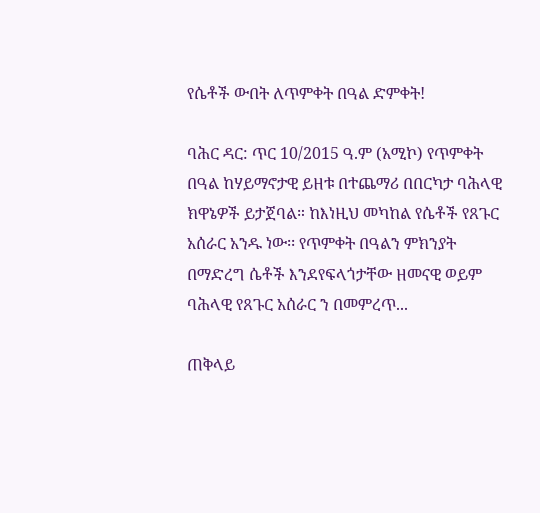የሴቶች ውበት ለጥምቀት በዓል ድምቀት!

ባሕር ዳር: ጥር 10/2015 ዓ.ም (አሚኮ) የጥምቀት በዓል ከሃይማኖታዊ ይዘቱ በተጨማሪ በበርካታ ባሕላዊ ክዋኔዎች ይታጀባል። ከእነዚህ መካከል የሴቶች የጸጉር አሰራር አንዱ ነው፡፡ የጥምቀት በዓልን ምክንያት በማድረግ ሴቶች እንደየፍላጎታቸው ዘመናዊ ወይም ባሕላዊ የጸጉር አሰራር ን በመምረጥ...

ጠቅላይ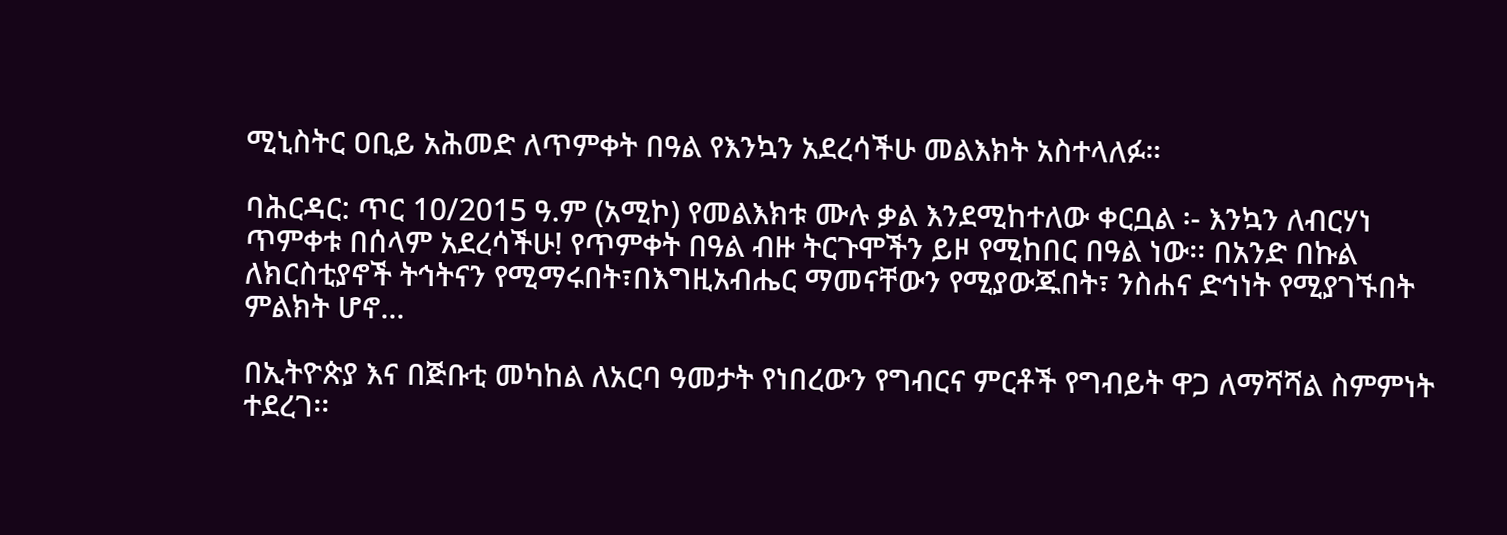ሚኒስትር ዐቢይ አሕመድ ለጥምቀት በዓል የእንኳን አደረሳችሁ መልእክት አስተላለፉ።

ባሕርዳር: ጥር 10/2015 ዓ.ም (አሚኮ) የመልእክቱ ሙሉ ቃል እንደሚከተለው ቀርቧል ፡- እንኳን ለብርሃነ ጥምቀቱ በሰላም አደረሳችሁ! የጥምቀት በዓል ብዙ ትርጉሞችን ይዞ የሚከበር በዓል ነው፡፡ በአንድ በኩል ለክርስቲያኖች ትኅትናን የሚማሩበት፣በእግዚአብሔር ማመናቸውን የሚያውጁበት፣ ንስሐና ድኅነት የሚያገኙበት ምልክት ሆኖ...

በኢትዮጵያ እና በጅቡቲ መካከል ለአርባ ዓመታት የነበረውን የግብርና ምርቶች የግብይት ዋጋ ለማሻሻል ስምምነት ተደረገ፡፡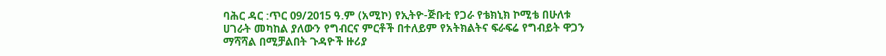ባሕር ዳር :ጥር 09/2015 ዓ.ም (አሚኮ) የኢትዮ-ጅቡቲ የጋራ የቴክኒክ ኮሚቴ በሁለቱ ሀገራት መካከል ያለውን የግብርና ምርቶች በተለይም የአትክልትና ፍራፍሬ የግብይት ዋጋን ማሻሻል በሚቻልበት ጉዳዮች ዙሪያ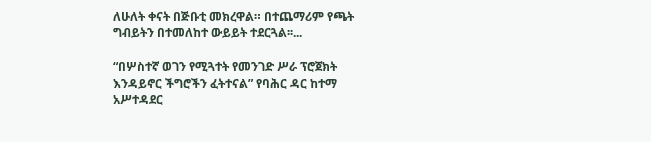ለሁለት ቀናት በጅቡቲ መክረዋል። በተጨማሪም የጫት ግብይትን በተመለከተ ውይይት ተደርጓል፡፡...

“በሦስተኛ ወገን የሚጓተት የመንገድ ሥራ ፕሮጀክት እንዳይኖር ችግሮችን ፈትተናል” የባሕር ዳር ከተማ አሥተዳደር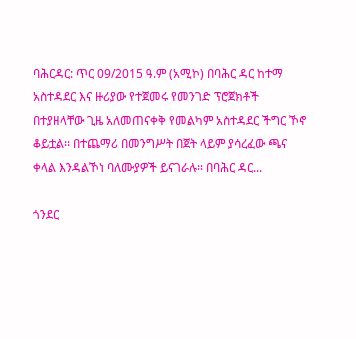ባሕርዳር: ጥር 09/2015 ዓ.ም (አሚኮ) በባሕር ዳር ከተማ አስተዳደር እና ዙሪያው የተጀመሩ የመንገድ ፕሮጀክቶች በተያዘላቸው ጊዜ አለመጠናቀቅ የመልካም አስተዳደር ችግር ኾኖ ቆይቷል፡፡ በተጨማሪ በመንግሥት በጀት ላይም ያሳረፈው ጫና ቀላል እንዳልኾነ ባለሙያዎች ይናገራሉ፡፡ በባሕር ዳር...

ጎንደር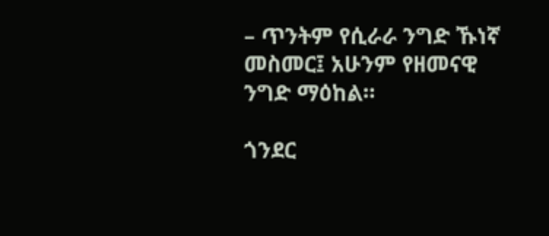– ጥንትም የሲራራ ንግድ ኹነኛ መስመር፤ አሁንም የዘመናዊ ንግድ ማዕከል።

ጎንደር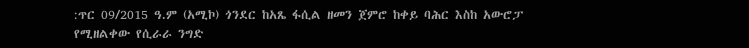:ጥር 09/2015 ዓ.ም (አሚኮ) ጎንደር ከአጼ ፋሲል ዘመን ጀምሮ ከቀይ ባሕር እስከ አውሮፓ የሚዘልቀው የሲራራ ንግድ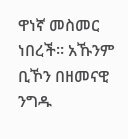ዋነኛ መስመር ነበረች። አኹንም ቢኾን በዘመናዊ ንግዱ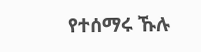የተሰማሩ ኹሉ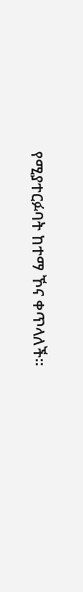የሚያተርፉባት ከተማ ኾና ቀጥላለች።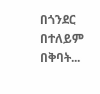በጎንደር በተለይም በቅባት...